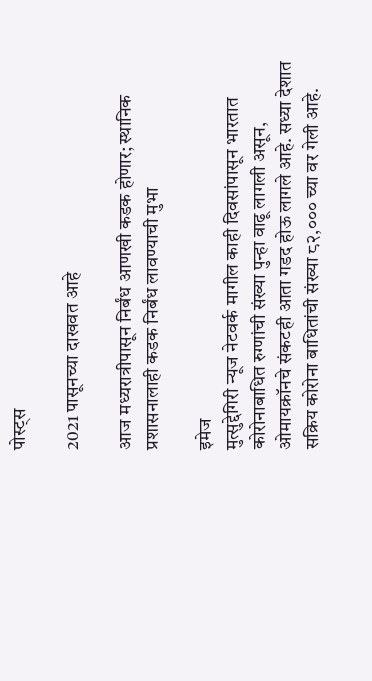पोस्ट्स

2021 पासूनच्या दाखवत आहे

आज मध्यरात्रीपासून निर्बंध आणखी कडक होणार; स्थानिक प्रशासनालाही कडक निर्बंध लावण्याची मुभा

इमेज
मुत्सुद्देगिरी न्यूज नेटवर्क मागील काही दिवसांपासून भारतात कोरोनाबाधित रुग्णांची संख्या पुन्हा वाढू लागली असून, ओमायक्रॉनचे संकटही आता गडद होऊ लागले आहे. सध्या देशात सक्रिय कोरोना बाधितांची संख्या ८२,००० च्या वर गेली आहे.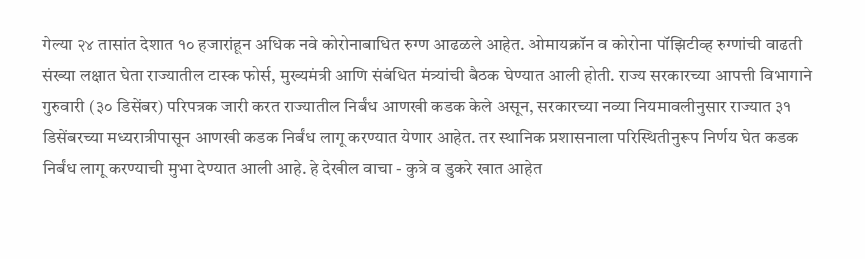गेल्या २४ तासांत देशात १० हजारांहून अधिक नवे कोरोनाबाधित रुग्ण आढळले आहेत. ओमायक्रॉन व कोरोना पॉझिटीव्ह रुग्णांची वाढती संख्या लक्षात घेता राज्यातील टास्क फोर्स, मुख्यमंत्री आणि संबंधित मंत्र्यांची बैठक घेण्यात आली होती. राज्य सरकारच्या आपत्ती विभागाने गुरुवारी (३० डिसेंबर) परिपत्रक जारी करत राज्यातील निर्बंध आणखी कडक केले असून, सरकारच्या नव्या नियमावलीनुसार राज्यात ३१ डिसेंबरच्या मध्यरात्रीपासून आणखी कडक निर्बंध लागू करण्यात येणार आहेत. तर स्थानिक प्रशासनाला परिस्थितीनुरूप निर्णय घेत कडक निर्बंध लागू करण्याची मुभा देण्यात आली आहे. हे देखील वाचा - कुत्रे व डुकरे खात आहेत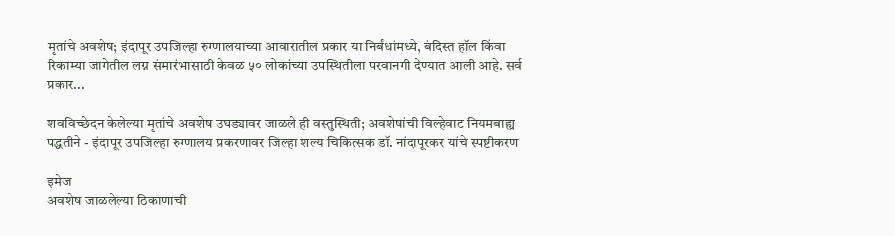मृतांचे अवशेष; इंदापूर उपजिल्हा रुग्णालयाच्या आवारातील प्रकार या निर्बंधांमध्ये, बंदिस्त हॉल किंवा रिकाम्या जागेतील लग्न संमारंभासाठी केवळ ५० लोकांच्या उपस्थितीला परवानगी देण्यात आली आहे. सर्व प्रकार...

शवविच्छेदन केलेल्या मृतांचे अवशेष उघड्यावर जाळले ही वस्तुस्थिती; अवशेषांची विल्हेवाट नियमबाह्य पद्धतीने - इंदापूर उपजिल्हा रुग्णालय प्रकरणावर जिल्हा शल्य चिकित्सक डॉ. नांदापूरकर यांचे स्पष्टीकरण

इमेज
अवशेष जाळलेल्या ठिकाणाची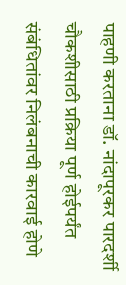पाहणी करताना डॉ. नांदापूरकर पारदर्शी चौकशीसाठी प्रक्रिया पूर्ण होईपर्यंत संबंधितांवर निलंबनाची कारवाई होणे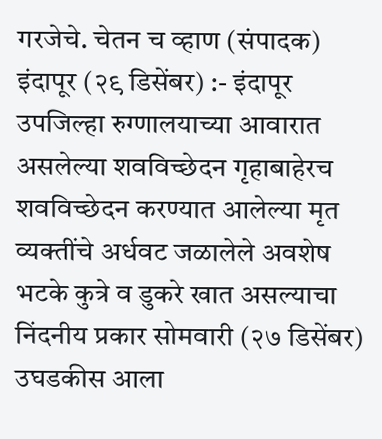गरजेचे. चेतन च व्हाण (संपादक) इंदापूर (२९ डिसेंबर) :- इंदापूर उपजिल्हा रुग्णालयाच्या आवारात असलेल्या शवविच्छेदन गृहाबाहेरच शवविच्छेदन करण्यात आलेल्या मृत व्यक्तींचे अर्धवट जळालेले अवशेष भटके कुत्रे व डुकरे खात असल्याचा निंदनीय प्रकार सोमवारी (२७ डिसेंबर) उघडकीस आला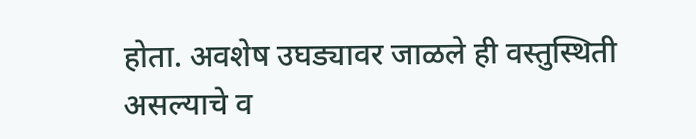होता. अवशेष उघड्यावर जाळले ही वस्तुस्थिती असल्याचे व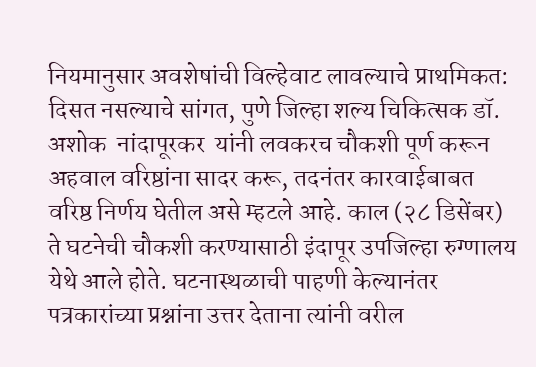नियमानुसार अवशेषांची विल्हेवाट लावल्याचे प्राथमिकत: दिसत नसल्याचे सांगत, पुणे जिल्हा शल्य चिकित्सक डॉ. अशोक  नांदापूरकर  यांनी लवकरच चौकशी पूर्ण करून अहवाल वरिष्ठांना सादर करू, तदनंतर कारवाईबाबत वरिष्ठ निर्णय घेतील असे म्हटले आहे. काल (२८ डिसेंबर) ते घटनेची चौकशी करण्यासाठी इंदापूर उपजिल्हा रुग्णालय येथे आले होते. घटनास्थळाची पाहणी केल्यानंतर पत्रकारांच्या प्रश्नांना उत्तर देताना त्यांनी वरील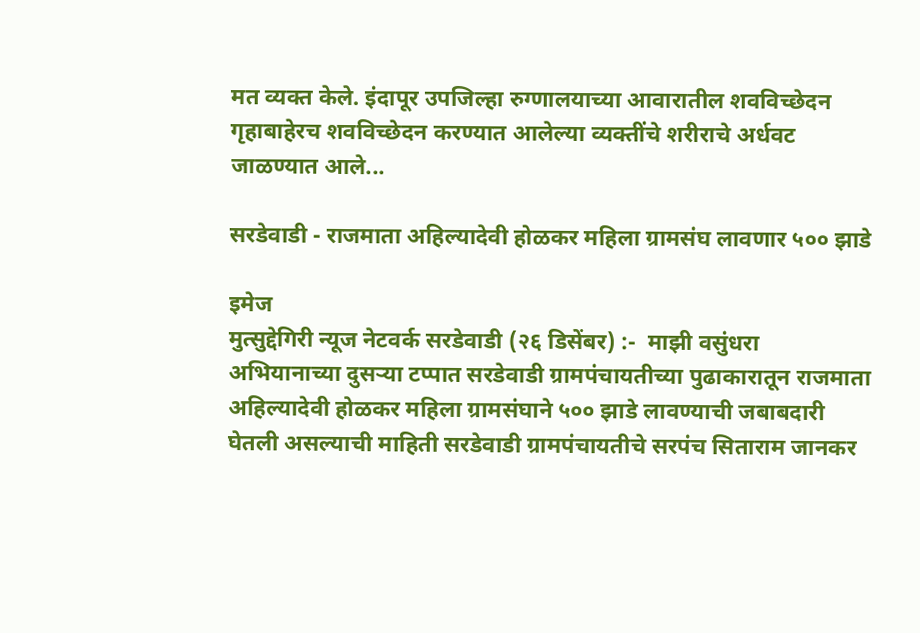मत व्यक्त केले. इंदापूर उपजिल्हा रुग्णालयाच्या आवारातील शवविच्छेदन गृहाबाहेरच शवविच्छेदन करण्यात आलेल्या व्यक्तींचे शरीराचे अर्धवट जाळण्यात आले...

सरडेवाडी - राजमाता अहिल्यादेवी होळकर महिला ग्रामसंघ लावणार ५०० झाडे

इमेज
मुत्सुद्देगिरी न्यूज नेटवर्क सरडेवाडी (२६ डिसेंबर) :-  माझी वसुंधरा अभियानाच्या दुसऱ्या टप्पात सरडेवाडी ग्रामपंचायतीच्या पुढाकारातून राजमाता अहिल्यादेवी होळकर महिला ग्रामसंघाने ५०० झाडे लावण्याची जबाबदारी घेतली असल्याची माहिती सरडेवाडी ग्रामपंचायतीचे सरपंच सिताराम जानकर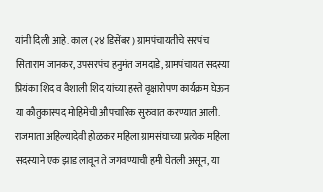यांनी दिली आहे. काल (२४ डिसेंबर) ग्रामपंचायतीचे सरपंच सिताराम जानकर, उपसरपंच हनुमंत जमदाडे, ग्रामपंचायत सदस्या प्रियंका शिद व वैशाली शिद यांच्या हस्ते वृक्षारोपण कार्यक्रम घेऊन या कौतुकास्पद मोहिमेची औपचारिक सुरुवात करण्यात आली. राजमाता अहिल्यादेवी होळकर महिला ग्रामसंघाच्या प्रत्येक महिला सदस्याने एक झाड लावून ते जगवण्याची हमी घेतली असून, या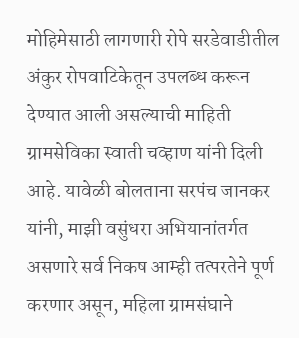मोहिमेसाठी लागणारी रोपे सरडेवाडीतील अंकुर रोपवाटिकेतून उपलब्ध करून देण्यात आली असल्याची माहिती ग्रामसेविका स्वाती चव्हाण यांनी दिली आहे. यावेळी बोलताना सरपंच जानकर यांनी, माझी वसुंधरा अभियानांतर्गत असणारे सर्व निकष आम्ही तत्परतेने पूर्ण करणार असून, महिला ग्रामसंघाने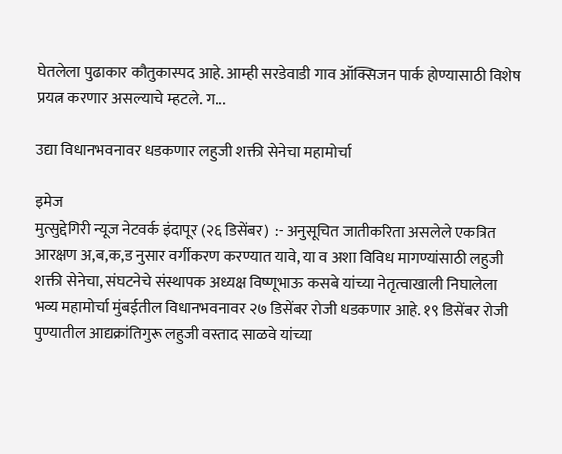घेतलेला पुढाकार कौतुकास्पद आहे. आम्ही सरडेवाडी गाव ऑक्सिजन पार्क होण्यासाठी विशेष प्रयत्न करणार असल्याचे म्हटले. ग...

उद्या विधानभवनावर धडकणार लहुजी शक्ती सेनेचा महामोर्चा

इमेज
मुत्सुद्देगिरी न्यूज नेटवर्क इंदापूर (२६ डिसेंबर)  :- अनुसूचित जातीकरिता असलेले एकत्रित आरक्षण अ,ब,क,ड नुसार वर्गीकरण करण्यात यावे, या व अशा विविध मागण्यांसाठी लहुजी शक्ती सेनेचा, संघटनेचे संस्थापक अध्यक्ष विष्णूभाऊ कसबे यांच्या नेतृत्वाखाली निघालेला भव्य महामोर्चा मुंबईतील विधानभवनावर २७ डिसेंबर रोजी धडकणार आहे. १९ डिसेंबर रोजी पुण्यातील आद्यक्रांतिगुरू लहुजी वस्ताद साळवे यांच्या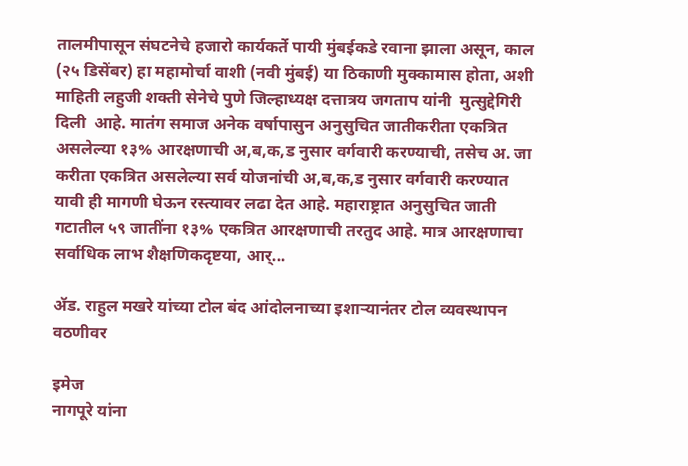तालमीपासून संघटनेचे हजारो कार्यकर्ते पायी मुंबईकडे रवाना झाला असून, काल (२५ डिसेंबर) हा महामोर्चा वाशी (नवी मुंबई) या ठिकाणी मुक्कामास होता, अशी माहिती लहुजी शक्ती सेनेचे पुणे जिल्हाध्यक्ष दत्तात्रय जगताप यांनी  मुत्सुद्देगिरी दिली  आहे. मातंग समाज अनेक वर्षापासुन अनुसुचित जातीकरीता एकत्रित असलेल्या १३% आरक्षणाची अ,ब,क,ड नुसार वर्गवारी करण्याची, तसेच अ. जा करीता एकत्रित असलेल्या सर्व योजनांची अ,ब,क,ड नुसार वर्गवारी करण्यात यावी ही मागणी घेऊन रस्त्यावर लढा देत आहे. महाराष्ट्रात अनुसुचित जाती गटातील ५९ जातींना १३% एकत्रित आरक्षणाची तरतुद आहे. मात्र आरक्षणाचा सर्वाधिक लाभ शैक्षणिकदृष्टया, आर्...

ॲड. राहुल मखरे यांच्या टोल बंद आंदोलनाच्या इशाऱ्यानंतर टोल व्यवस्थापन वठणीवर

इमेज
नागपूरे यांना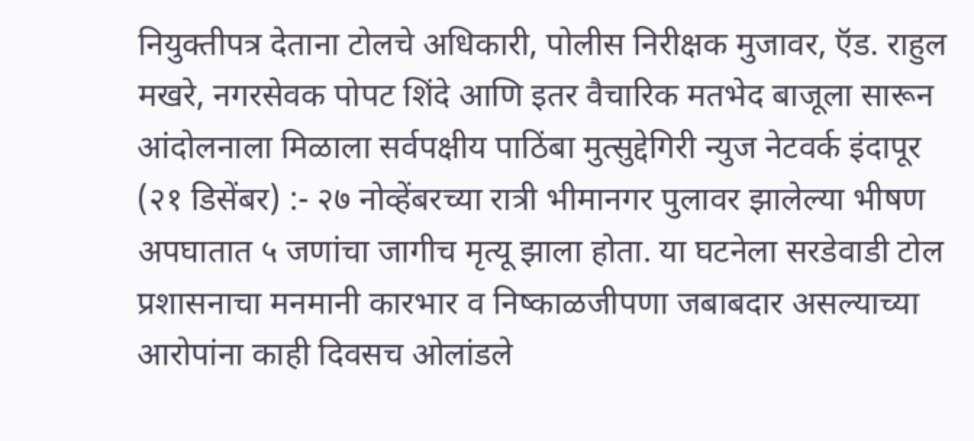नियुक्तीपत्र देताना टोलचे अधिकारी, पोलीस निरीक्षक मुजावर, ऍड. राहुल मखरे, नगरसेवक पोपट शिंदे आणि इतर वैचारिक मतभेद बाजूला सारून आंदोलनाला मिळाला सर्वपक्षीय पाठिंबा मुत्सुद्देगिरी न्युज नेटवर्क इंदापूर (२१ डिसेंबर) :- २७ नोव्हेंबरच्या रात्री भीमानगर पुलावर झालेल्या भीषण अपघातात ५ जणांचा जागीच मृत्यू झाला होता. या घटनेला सरडेवाडी टोल प्रशासनाचा मनमानी कारभार व निष्काळजीपणा जबाबदार असल्याच्या आरोपांना काही दिवसच ओलांडले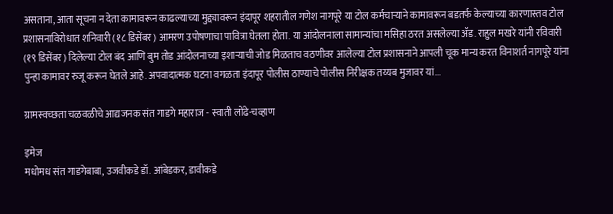असताना, आता सूचना न देता कामावरून काढल्याच्या मुद्द्यावरून इंदापूर शहरातील गणेश नागपूरे या टोल कर्मचाऱ्याने कामावरून बडतर्फ केल्याच्या कारणास्तव टोल प्रशासनाविरोधात शनिवारी (१८ डिसेंबर) आमरण उपोषणाचा पावित्रा घेतला होता. या आंदोलनाला सामान्यांचा मसिहा ठरत असलेल्या ॲड. राहुल मखरे यांनी रविवारी (१९ डिसेंबर) दिलेल्या टोल बंद आणि बुम तोड आंदोलनाच्या इशाऱ्याची जोड मिळताच वठणीवर आलेल्या टोल प्रशासनाने आपली चूक मान्य करत विनाशर्त नागपूरे यांना पुन्हा कामावर रुजू करून घेतले आहे. अपवादात्मक घटना वगळता इंदापूर पोलीस ठाण्याचे पोलीस निरीक्षक तय्यब मुजावर यां...

ग्रामस्वच्छता चळवळीचे आद्यजनक संत गाडगे महाराज - स्वाती लोंढे-चव्हाण

इमेज
मधोमध संत गाडगेबाबा, उजवीकडे डॉ. आंबेडकर, डावीकडे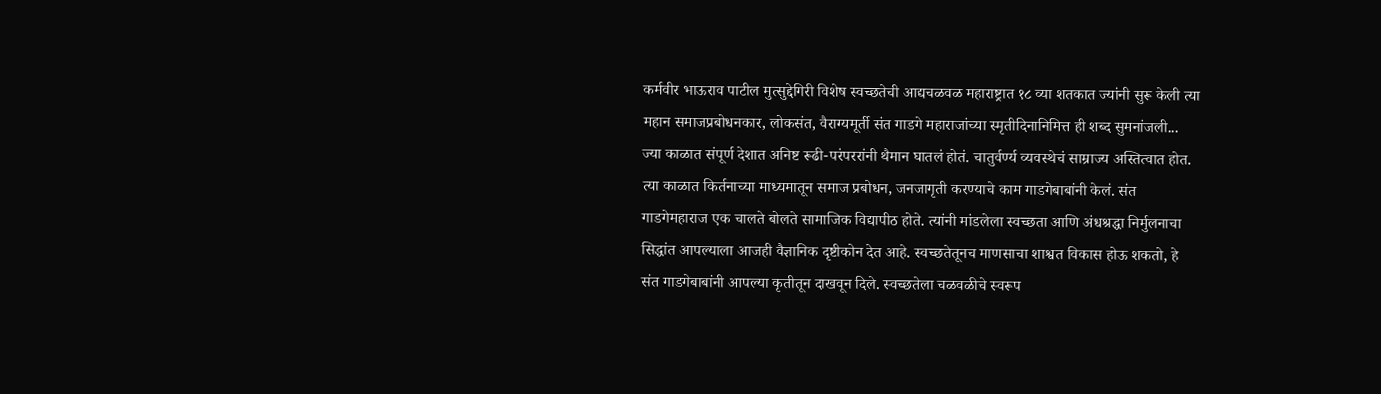कर्मवीर भाऊराव पाटील मुत्सुद्देगिरी विशेष स्वच्छतेची आद्यचळवळ महाराष्ट्रात १८ व्या शतकात ज्यांनी सुरू केली त्या महान समाजप्रबोधनकार, लोकसंत, वैराग्यमूर्ती संत गाडगे महाराजांच्या स्मृतीदिनानिमित्त ही शब्द सुमनांजली... ज्या काळात संपूर्ण देशात अनिष्ट रूढी-परंपररांनी थैमान घातलं होतं. चातुर्वर्ण्य व्यवस्थेचं साम्राज्य अस्तित्वात होत. त्या काळात किर्तनाच्या माध्यमातून समाज प्रबोधन, जनजागृती करण्याचे काम गाडगेबाबांनी केलं. संत गाडगेमहाराज एक चालते बोलते सामाजिक विद्यापीठ होते. त्यांनी मांडलेला स्वच्छता आणि अंधश्रद्धा निर्मुलनाचा सिद्धांत आपल्याला आजही वैज्ञानिक दृष्टीकोन देत आहे. स्वच्छतेतूनच माणसाचा शाश्वत विकास होऊ शकतो, हे संत गाडगेबाबांनी आपल्या कृतीतून दाखवून दिले. स्वच्छतेला चळवळीचे स्वरूप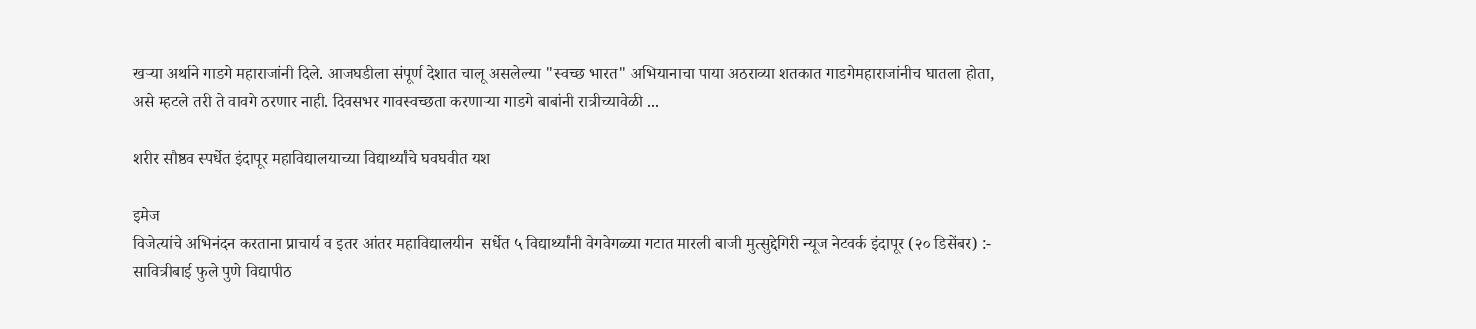खर्‍या अर्थाने गाडगे महाराजांनी दिले. आजघडीला संपूर्ण देशात चालू असलेल्या "स्वच्छ भारत" अभियानाचा पाया अठराव्या शतकात गाडगेमहाराजांनीच घातला होता, असे म्हटले तरी ते वावगे ठरणार नाही. दिवसभर गावस्वच्छता करणाऱ्या गाडगे बाबांनी रात्रीच्यावेळी ...

शरीर सौष्ठव स्पर्धेत इंदापूर महाविद्यालयाच्या विद्यार्थ्यांचे घवघवीत यश

इमेज
विजेत्यांचे अभिनंदन करताना प्राचार्य व इतर आंतर महाविद्यालयीन  सर्धेत ५ विद्यार्थ्यांनी वेगवेगळ्या गटात मारली बाजी मुत्सुद्देगिरी न्यूज नेटवर्क इंदापूर (२० डिसेंबर) :- सावित्रीबाई फुले पुणे विद्यापीठ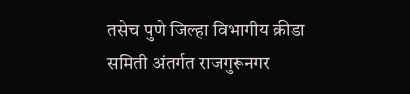तसेच पुणे जिल्हा विभागीय क्रीडा समिती अंतर्गत राजगुरूनगर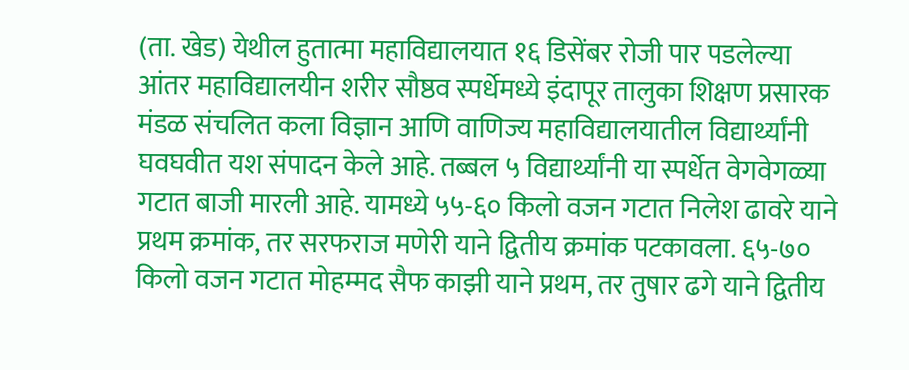(ता. खेड) येथील हुतात्मा महाविद्यालयात १६ डिसेंबर रोजी पार पडलेल्या आंतर महाविद्यालयीन शरीर सौष्ठव स्पर्धेमध्ये इंदापूर तालुका शिक्षण प्रसारक मंडळ संचलित कला विज्ञान आणि वाणिज्य महाविद्यालयातील विद्यार्थ्यांनी घवघवीत यश संपादन केले आहे. तब्बल ५ विद्यार्थ्यांनी या स्पर्धेत वेगवेगळ्या गटात बाजी मारली आहे. यामध्ये ५५-६० किलो वजन गटात निलेश ढावरे याने प्रथम क्रमांक, तर सरफराज मणेरी याने द्वितीय क्रमांक पटकावला. ६५-७० किलो वजन गटात मोहम्मद सैफ काझी याने प्रथम, तर तुषार ढगे याने द्वितीय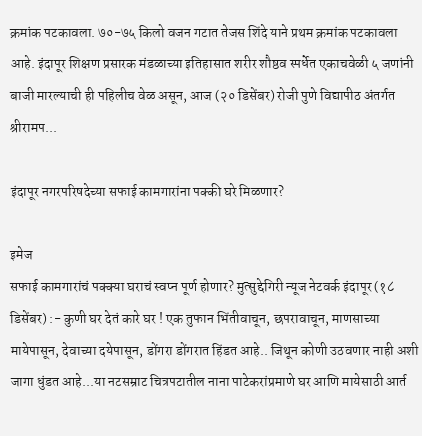क्रमांक पटकावला. ७०-७५ किलो वजन गटात तेजस शिंदे याने प्रथम क्रमांक पटकावला आहे. इंदापूर शिक्षण प्रसारक मंडळाच्या इतिहासात शरीर शौष्ठव स्पर्धेत एकाचवेळी ५ जणांनी बाजी मारल्याची ही पहिलीच वेळ असून, आज (२० डिसेंबर) रोजी पुणे विद्यापीठ अंतर्गत श्रीरामप...

इंदापूर नगरपरिषदेच्या सफाई कामगारांना पक्की घरे मिळणार?

इमेज
सफाई कामगारांचं पक्क्या घराचं स्वप्न पूर्ण होणार? मुत्सुद्देगिरी न्यूज नेटवर्क इंदापूर (१८ डिसेंबर) :- कुणी घर देतं कारे घर ! एक तुफान भिंतीवाचून, छपरावाचून, माणसाच्या मायेपासून, देवाच्या दयेपासून, डोंगरा डोंगरात हिंडत आहे.. जिथून कोणी उठवणार नाही अशी जागा धुंडत आहे...या नटसम्राट चित्रपटातील नाना पाटेकरांप्रमाणे घर आणि मायेसाठी आर्त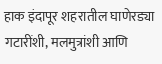हाक इंदापूर शहरातील घाणेरड्या गटारींशी, मलमुत्रांशी आणि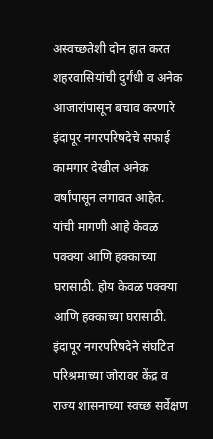अस्वच्छतेशी दोन हात करत शहरवासियांची दुर्गंधी व अनेक आजारांपासून बचाव करणारे इंदापूर नगरपरिषदेचे सफाई कामगार देखील अनेक वर्षांपासून लगावत आहेत. यांची मागणी आहे केवळ पक्क्या आणि हक्काच्या घरासाठी. होय केवळ पक्क्या आणि हक्काच्या घरासाठी. इंदापूर नगरपरिषदेने संघटित परिश्रमाच्या जोरावर केंद्र व राज्य शासनाच्या स्वच्छ सर्वेक्षण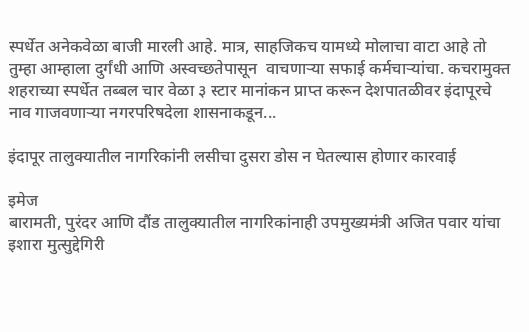स्पर्धेत अनेकवेळा बाजी मारली आहे. मात्र, साहजिकच यामध्ये मोलाचा वाटा आहे तो तुम्हा आम्हाला दुर्गंधी आणि अस्वच्छतेपासून  वाचणाऱ्या सफाई कर्मचाऱ्यांचा. कचरामुक्त शहराच्या स्पर्धेत तब्बल चार वेळा ३ स्टार मानांकन प्राप्त करून देशपातळीवर इंदापूरचे नाव गाजवणाऱ्या नगरपरिषदेला शासनाकडून...

इंदापूर तालुक्यातील नागरिकांनी लसीचा दुसरा डोस न घेतल्यास होणार कारवाई

इमेज
बारामती, पुरंदर आणि दौंड तालुक्यातील नागरिकांनाही उपमुख्यमंत्री अजित पवार यांचा इशारा मुत्सुद्देगिरी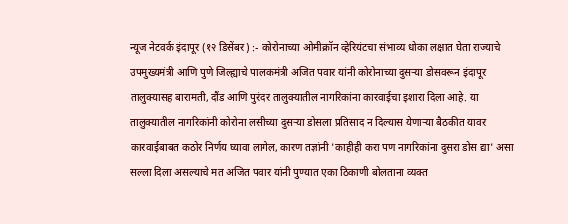न्यूज नेटवर्क इंदापूर (१२ डिसेंबर) :- कोरोनाच्या ओमीक्रॉन व्हेरियंटचा संभाव्य धोका लक्षात घेता राज्याचे उपमुख्यमंत्री आणि पुणे जिल्ह्याचे पालकमंत्री अजित पवार यांनी कोरोनाच्या दुसऱ्या डोसवरून इंदापूर तालुक्यासह बारामती, दौंड आणि पुरंदर तालुक्यातील नागरिकांना कारवाईचा इशारा दिला आहे. या तालुक्यातील नागरिकांनी कोरोना लसीच्या दुसऱ्या डोसला प्रतिसाद न दिल्यास येणाऱ्या बैठकीत यावर कारवाईबाबत कठोर निर्णय घ्यावा लागेल, कारण तज्ञांनी 'काहीही करा पण नागरिकांना दुसरा डोस द्या' असा सल्ला दिला असल्याचे मत अजित पवार यांनी पुण्यात एका ठिकाणी बोलताना व्यक्त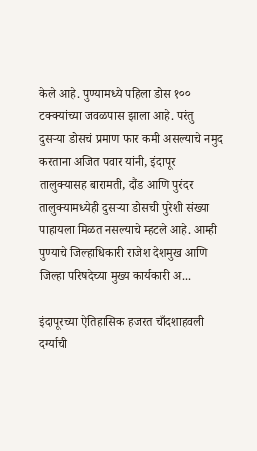केले आहे. पुण्यामध्ये पहिला डोस १०० टक्क्यांच्या जवळपास झाला आहे. परंतु दुसऱ्या डोसचं प्रमाण फार कमी असल्याचे नमुद करताना अजित पवार यांनी, इंदापूर तालुक्यासह बारामती, दौंड आणि पुरंदर तालुक्यामध्येही दुसऱ्या डोसची पुरेशी संख्या पाहायला मिळत नसल्याचे म्हटले आहे. आम्ही पुण्याचे जिल्हाधिकारी राजेश देशमुख आणि जिल्हा परिषदेच्या मुख्य कार्यकारी अ...

इंदापूरच्या ऐतिहासिक हजरत चाँदशाहवली दर्ग्याची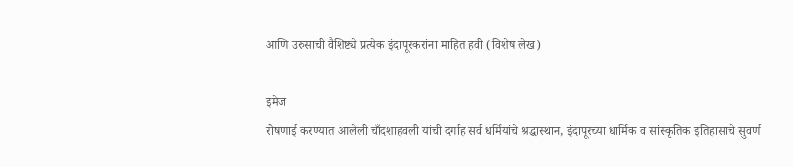आणि उरुसाची वैशिष्ट्ये प्रत्येक इंदापूरकरांना माहित हवी (विशेष लेख)

इमेज
रोषणाई करण्यात आलेली चाँदशाहवली यांची दर्गाह सर्व धर्मियांचे श्रद्धास्थान, इंदापूरच्या धार्मिक व सांस्कृतिक इतिहासाचे सुवर्ण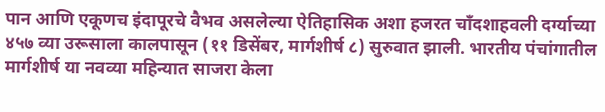पान आणि एकूणच इंदापूरचे वैभव असलेल्या ऐतिहासिक अशा हजरत चाँदशाहवली दर्ग्याच्या ४५७ व्या उरूसाला कालपासून (११ डिसेंबर, मार्गशीर्ष ८) सुरुवात झाली. भारतीय पंचांगातील मार्गशीर्ष या नवव्या महिन्यात साजरा केला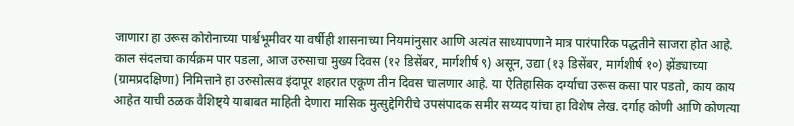जाणारा हा उरूस कोरोनाच्या पार्श्वभूमीवर या वर्षीही शासनाच्या नियमांनुसार आणि अत्यंत साध्यापणाने मात्र पारंपारिक पद्धतीने साजरा होत आहे. काल संदलचा कार्यक्रम पार पडला, आज उरुसाचा मुख्य दिवस (१२ डिसेंबर, मार्गशीर्ष ९) असून, उद्या (१३ डिसेंबर, मार्गशीर्ष १०) झेंड्याच्या (ग्रामप्रदक्षिणा) निमित्ताने हा उरुसोत्सव इंदापूर शहरात एकूण तीन दिवस चालणार आहे. या ऐतिहासिक दर्ग्याचा उरूस कसा पार पडतो, काय काय आहेत याची ठळक वैशिष्ट्ये याबाबत माहिती देणारा मासिक मुत्सुद्देगिरीचे उपसंपादक समीर सय्यद यांचा हा विशेष लेख. दर्गाह कोणी आणि कोणत्या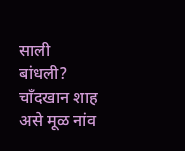साली बांधली? चाँदखान शाह असे मूळ नांव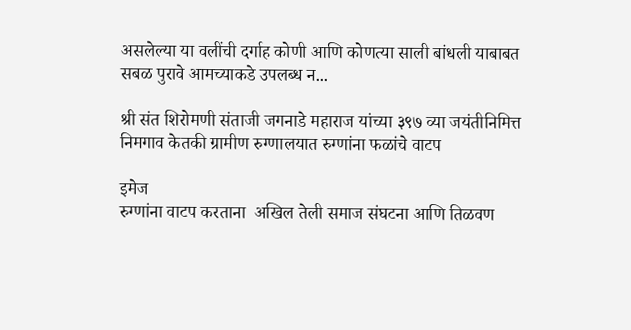असलेल्या या वलींची दर्गाह कोणी आणि कोणत्या साली बांधली याबाबत सबळ पुरावे आमच्याकडे उपलब्ध न...

श्री संत शिरोमणी संताजी जगनाडे महाराज यांच्या ३९७ व्या जयंतीनिमित्त निमगाव केतकी ग्रामीण रुग्णालयात रुग्णांना फळांचे वाटप

इमेज
रुग्णांना वाटप करताना  अखिल तेली समाज संघटना आणि तिळवण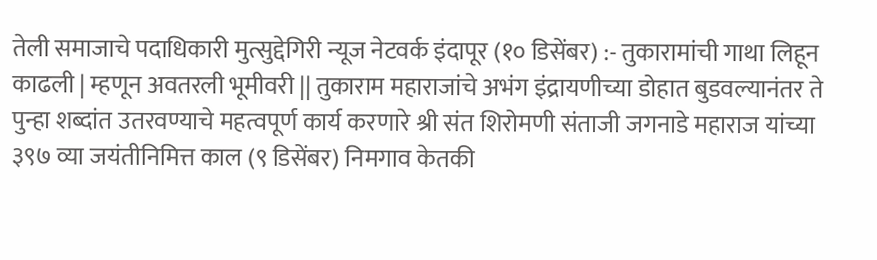तेली समाजाचे पदाधिकारी मुत्सुद्देगिरी न्यूज नेटवर्क इंदापूर (१० डिसेंबर) :- तुकारामांची गाथा लिहून काढली | म्हणून अवतरली भूमीवरी || तुकाराम महाराजांचे अभंग इंद्रायणीच्या डोहात बुडवल्यानंतर ते पुन्हा शब्दांत उतरवण्याचे महत्वपूर्ण कार्य करणारे श्री संत शिरोमणी संताजी जगनाडे महाराज यांच्या ३९७ व्या जयंतीनिमित्त काल (९ डिसेंबर) निमगाव केतकी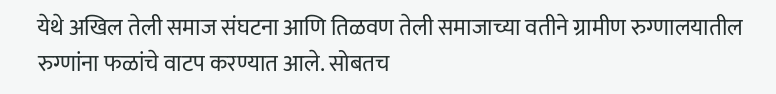येथे अखिल तेली समाज संघटना आणि तिळवण तेली समाजाच्या वतीने ग्रामीण रुग्णालयातील रुग्णांना फळांचे वाटप करण्यात आले. सोबतच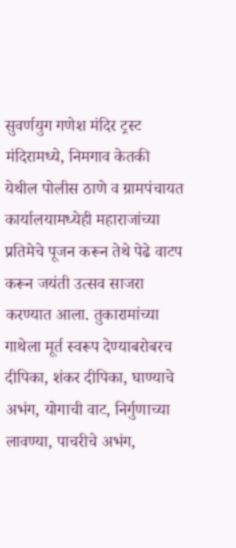सुवर्णयुग गणेश मंदिर ट्रस्ट मंदिरामध्ये, निमगाव केतकी येथील पोलीस ठाणे व ग्रामपंचायत कार्यालयामध्येही महाराजांच्या प्रतिमेचे पूजन करून तेथे पेढे वाटप करून जयंती उत्सव साजरा करण्यात आला. तुकारामांच्या गाथेला मूर्त स्वरूप देण्याबरोबरच दीपिका, शंकर दीपिका, घाण्याचे अभंग, योगाची वाट, निर्गुणाच्या लावण्या, पाचरीचे अभंग,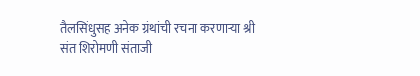तैलसिंधुसह अनेक ग्रंथांची रचना करणाऱ्या श्री संत शिरोमणी संताजी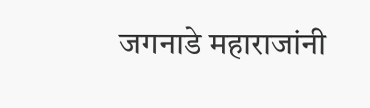जगनाडे महाराजांनी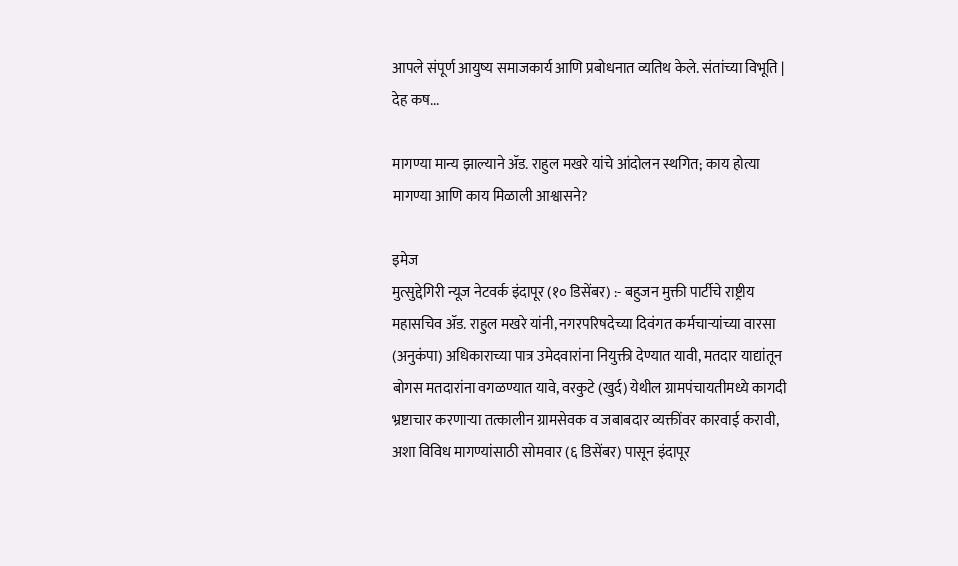आपले संपूर्ण आयुष्य समाजकार्य आणि प्रबोधनात व्यतिथ केले. संतांच्या विभूति | देह कष...

मागण्या मान्य झाल्याने ॲड. राहुल मखरे यांचे आंदोलन स्थगित; काय होत्या मागण्या आणि काय मिळाली आश्वासने?

इमेज
मुत्सुद्देगिरी न्यूज नेटवर्क इंदापूर (१० डिसेंबर) :- बहुजन मुक्ती पार्टीचे राष्ट्रीय महासचिव ॲड. राहुल मखरे यांनी, नगरपरिषदेच्या दिवंगत कर्मचाऱ्यांच्या वारसा (अनुकंपा) अधिकाराच्या पात्र उमेदवारांना नियुक्ती देण्यात यावी, मतदार याद्यांतून बोगस मतदारांना वगळण्यात यावे, वरकुटे (खुर्द) येथील ग्रामपंचायतीमध्ये कागदी भ्रष्टाचार करणाऱ्या तत्कालीन ग्रामसेवक व जबाबदार व्यक्तींवर कारवाई करावी, अशा विविध मागण्यांसाठी सोमवार (६ डिसेंबर) पासून इंदापूर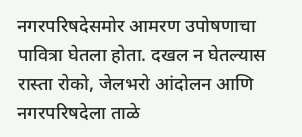नगरपरिषदेसमोर आमरण उपोषणाचा पावित्रा घेतला होता. दखल न घेतल्यास रास्ता रोको, जेलभरो आंदोलन आणि नगरपरिषदेला ताळे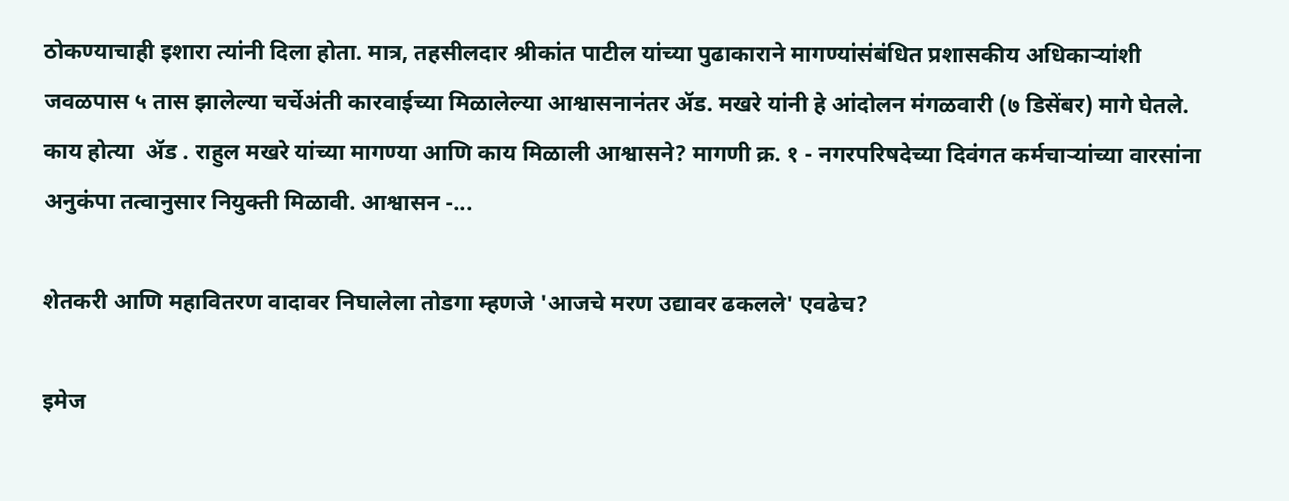ठोकण्याचाही इशारा त्यांनी दिला होता. मात्र, तहसीलदार श्रीकांत पाटील यांच्या पुढाकाराने मागण्यांसंबंधित प्रशासकीय अधिकाऱ्यांशी जवळपास ५ तास झालेल्या चर्चेअंती कारवाईच्या मिळालेल्या आश्वासनानंतर ॲड. मखरे यांनी हे आंदोलन मंगळवारी (७ डिसेंबर) मागे घेतले. काय होत्या  ॲड . राहुल मखरे यांच्या मागण्या आणि काय मिळाली आश्वासने? मागणी क्र. १ - नगरपरिषदेच्या दिवंगत कर्मचाऱ्यांच्या वारसांना अनुकंपा तत्वानुसार नियुक्ती मिळावी. आश्वासन -...

शेतकरी आणि महावितरण वादावर निघालेला तोडगा म्हणजे 'आजचे मरण उद्यावर ढकलले' एवढेच?

इमेज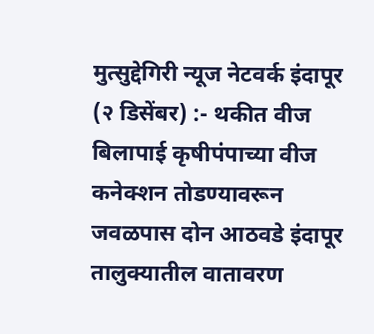मुत्सुद्देगिरी न्यूज नेटवर्क इंदापूर (२ डिसेंबर) :- थकीत वीज बिलापाई कृषीपंपाच्या वीज कनेक्शन तोडण्यावरून जवळपास दोन आठवडे इंदापूर तालुक्यातील वातावरण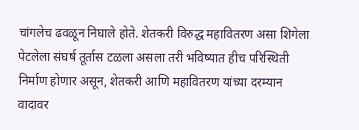चांगलेच ढवळून निघाले होते. शेतकरी विरुद्ध महावितरण असा शिगेला पेटलेला संघर्ष तूर्तास टळला असला तरी भविष्यात हीच परिस्थिती निर्माण होणार असून, शेतकरी आणि महावितरण यांच्या दरम्यान वादावर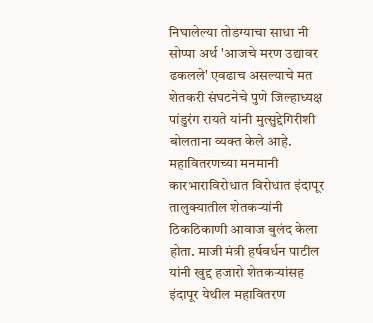निघालेल्या तोडग्याचा साधा नी सोप्पा अर्थ 'आजचे मरण उद्यावर ढकलले' एवढाच असल्याचे मत शेतकरी संघटनेचे पुणे जिल्हाध्यक्ष पांडुरंग रायते यांनी मुत्सुद्देगिरीशी बोलताना व्यक्त केले आहे. महावितरणच्या मनमानी कारभाराविरोधात विरोधात इंदापूर तालुक्यातील शेतकऱ्यांनी ठिकठिकाणी आवाज बुलंद केला होता. माजी मंत्री हर्षवर्धन पाटील यांनी खुद्द हजारो शेतकऱ्यांसह इंदापूर येथील महावितरण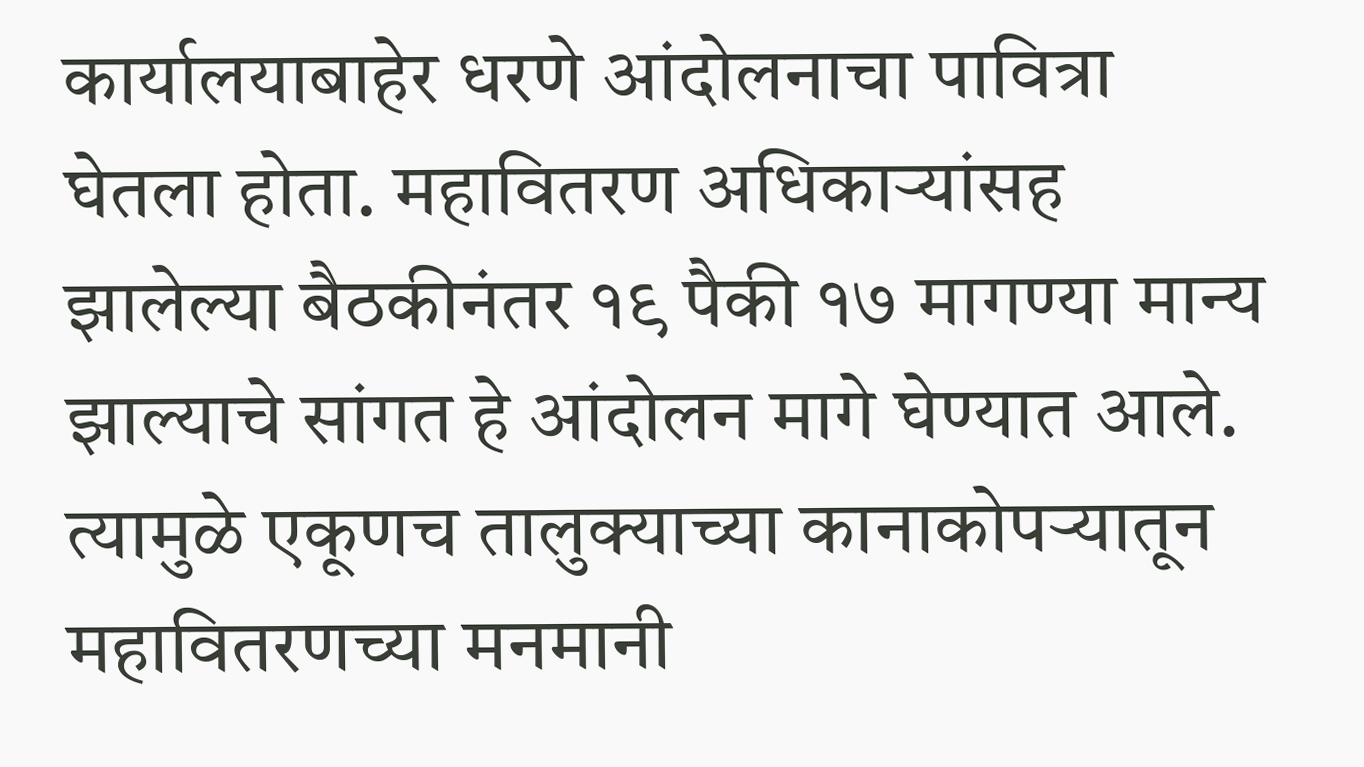कार्यालयाबाहेर धरणे आंदोलनाचा पावित्रा घेतला होता. महावितरण अधिकाऱ्यांसह झालेल्या बैठकीनंतर १९ पैकी १७ मागण्या मान्य झाल्याचे सांगत हे आंदोलन मागे घेण्यात आले. त्यामुळे एकूणच तालुक्याच्या कानाकोपऱ्यातून महावितरणच्या मनमानी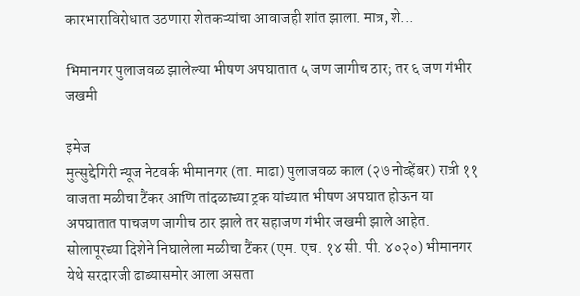कारभाराविरोधात उठणारा शेतकऱ्यांचा आवाजही शांत झाला. मात्र, शे...

भिमानगर पुलाजवळ झालेल्या भीषण अपघातात ५ जण जागीच ठार; तर ६ जण गंभीर जखमी

इमेज
मुत्सुद्देगिरी न्यूज नेटवर्क भीमानगर (ता. माढा) पुलाजवळ काल (२७ नोव्हेंबर) रात्री ११ वाजता मळीचा टैंकर आणि तांदळाच्या ट्रक यांच्यात भीषण अपघात होऊन या अपघातात पाचजण जागीच ठार झाले तर सहाजण गंभीर जखमी झाले आहेत. सोलापूरच्या दिशेने निघालेला मळीचा टैंकर (एम. एच. १४ सी. पी. ४०२०) भीमानगर येथे सरदारजी ढाब्यासमोर आला असता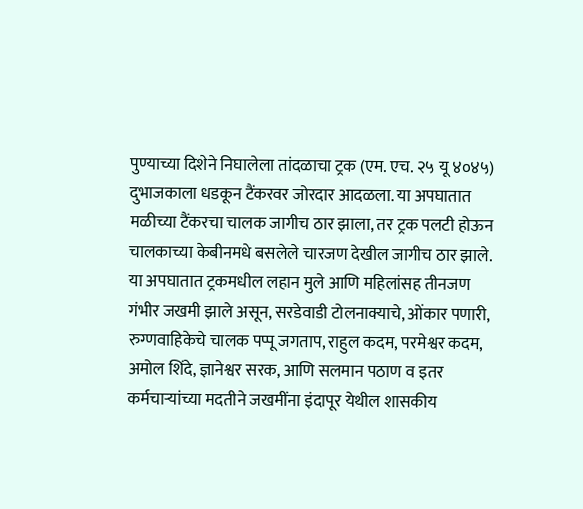पुण्याच्या दिशेने निघालेला तांदळाचा ट्रक (एम. एच. २५ यू ४०४५) दुभाजकाला धडकून टैंकरवर जोरदार आदळला. या अपघातात मळीच्या टैंकरचा चालक जागीच ठार झाला, तर ट्रक पलटी होऊन चालकाच्या केबीनमधे बसलेले चारजण देखील जागीच ठार झाले. या अपघातात ट्रकमधील लहान मुले आणि महिलांसह तीनजण गंभीर जखमी झाले असून, सरडेवाडी टोलनाक्याचे, ओंकार पणारी, रुग्णवाहिकेचे चालक पप्पू जगताप, राहुल कदम, परमेश्वर कदम, अमोल शिंदे, ज्ञानेश्वर सरक, आणि सलमान पठाण व इतर कर्मचाऱ्यांच्या मदतीने जखमींना इंदापूर येथील शासकीय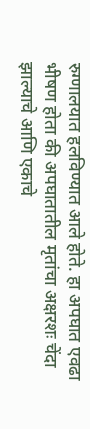रुग्णालयात हलविण्यात आले होते. हा अपघात एवढा भीषण होता की अपघातातील मृतांचा अक्षरशः चेंदा झाल्याचे आणि एकाचे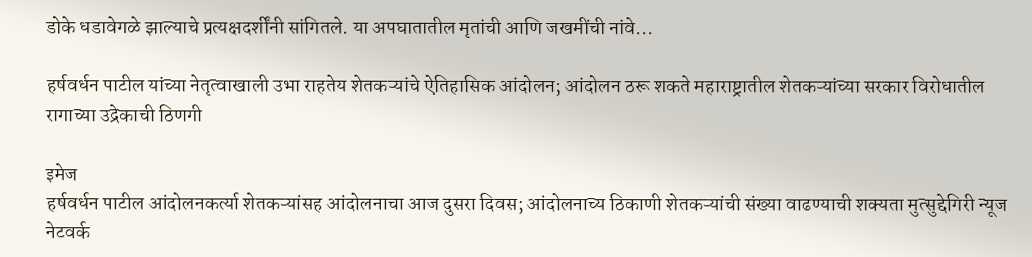डोके धडावेगळे झाल्याचे प्रत्यक्षदर्शींनी सांगितले. या अपघातातील मृतांची आणि जखमींची नांवे...

हर्षवर्धन पाटील यांच्या नेतृत्वाखाली उभा राहतेय शेतकऱ्यांचे ऐतिहासिक आंदोलन; आंदोलन ठरू शकते महाराष्ट्रातील शेतकऱ्यांच्या सरकार विरोधातील रागाच्या उद्रेकाची ठिणगी

इमेज
हर्षवर्धन पाटील आंदोलनकर्त्या शेतकऱ्यांसह आंदोलनाचा आज दुसरा दिवस; आंदोलनाच्य ठिकाणी शेतकऱ्यांची संख्या वाढण्याची शक्यता मुत्सुद्देगिरी न्यूज नेटवर्क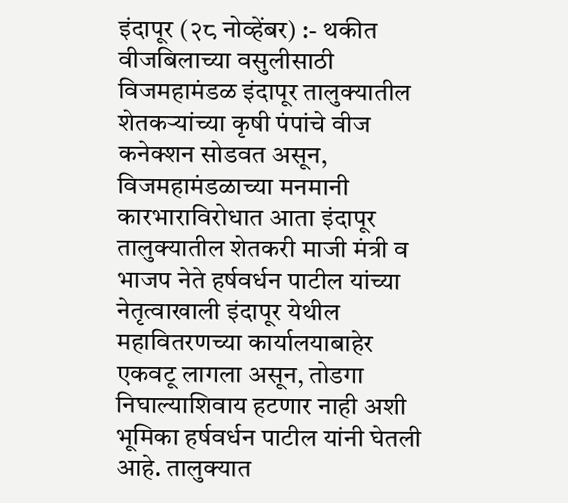इंदापूर (२८ नोव्हेंबर) :- थकीत वीजबिलाच्या वसुलीसाठी विजमहामंडळ इंदापूर तालुक्यातील शेतकऱ्यांच्या कृषी पंपांचे वीज कनेक्शन सोडवत असून, विजमहामंडळाच्या मनमानी कारभाराविरोधात आता इंदापूर तालुक्यातील शेतकरी माजी मंत्री व भाजप नेते हर्षवर्धन पाटील यांच्या नेतृत्वाखाली इंदापूर येथील महावितरणच्या कार्यालयाबाहेर एकवटू लागला असून, तोडगा निघाल्याशिवाय हटणार नाही अशी भूमिका हर्षवर्धन पाटील यांनी घेतली आहे. तालुक्यात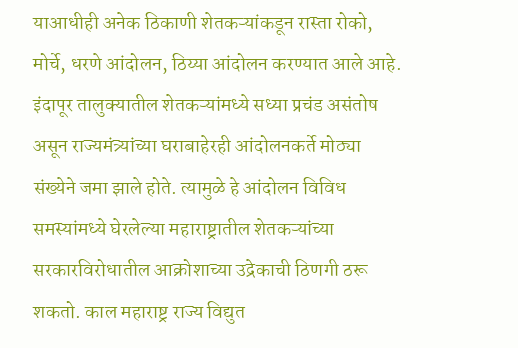याआधीही अनेक ठिकाणी शेतकऱ्यांकडून रास्ता रोको, मोर्चे, धरणे आंदोलन, ठिय्या आंदोलन करण्यात आले आहे. इंदापूर तालुक्यातील शेतकऱ्यांमध्ये सध्या प्रचंड असंतोष असून राज्यमंत्र्यांच्या घराबाहेरही आंदोलनकर्ते मोठ्या संख्येने जमा झाले होते. त्यामुळे हे आंदोलन विविध समस्यांमध्ये घेरलेल्या महाराष्ट्रातील शेतकऱ्यांच्या सरकारविरोधातील आक्रोशाच्या उद्रेकाची ठिणगी ठरू शकतो. काल महाराष्ट्र राज्य विद्युत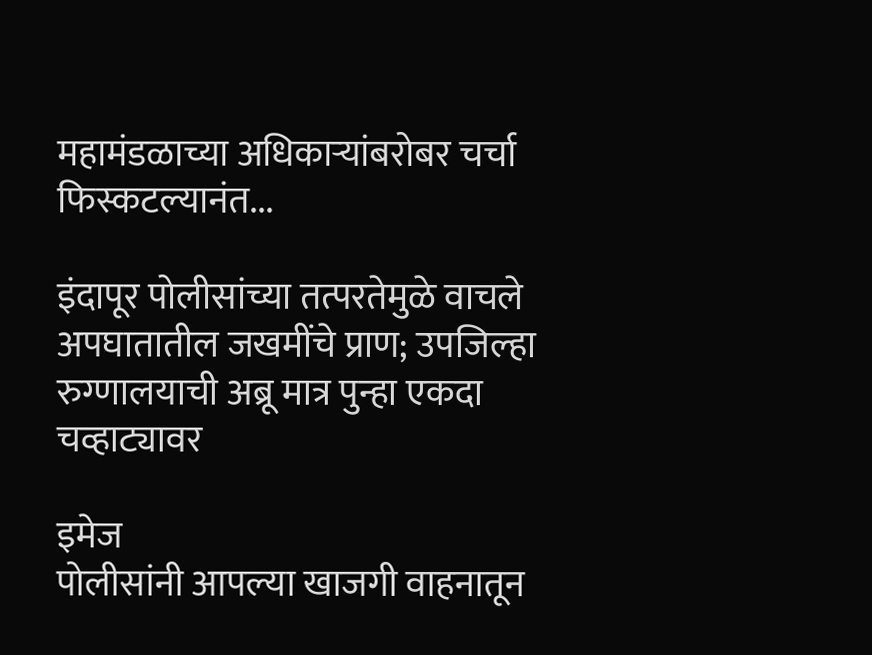महामंडळाच्या अधिकाऱ्यांबरोबर चर्चा फिस्कटल्यानंत...

इंदापूर पोलीसांच्या तत्परतेमुळे वाचले अपघातातील जखमींचे प्राण; उपजिल्हा रुग्णालयाची अब्रू मात्र पुन्हा एकदा चव्हाट्यावर

इमेज
पोलीसांनी आपल्या खाजगी वाहनातून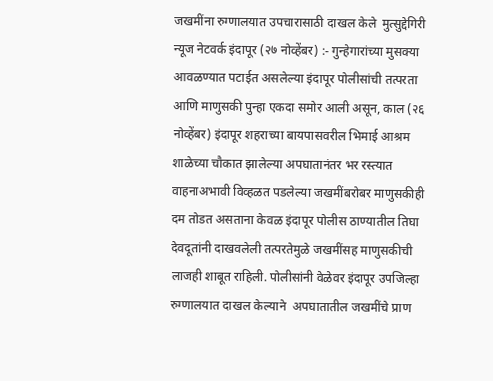जखमींना रुग्णालयात उपचारासाठी दाखल केले  मुत्सुद्देगिरी न्यूज नेटवर्क इंदापूर (२७ नोव्हेंबर) :- गुन्हेगारांच्या मुसक्या आवळण्यात पटाईत असलेल्या इंदापूर पोलीसांची तत्परता आणि माणुसकी पुन्हा एकदा समोर आली असून, काल (२६ नोव्हेंबर) इंदापूर शहराच्या बायपासवरील भिमाई आश्रम शाळेच्या चौकात झालेल्या अपघातानंतर भर रस्त्यात वाहनाअभावी विव्हळत पडलेल्या जखमींबरोबर माणुसकीही दम तोडत असताना केवळ इंदापूर पोलीस ठाण्यातील तिघा देवदूतांनी दाखवलेली तत्परतेमुळे जखमींसह माणुसकीची लाजही शाबूत राहिली. पोलीसांनी वेळेवर इंदापूर उपजिल्हा रुग्णालयात दाखल केल्याने  अपघातातील जखमींचे प्राण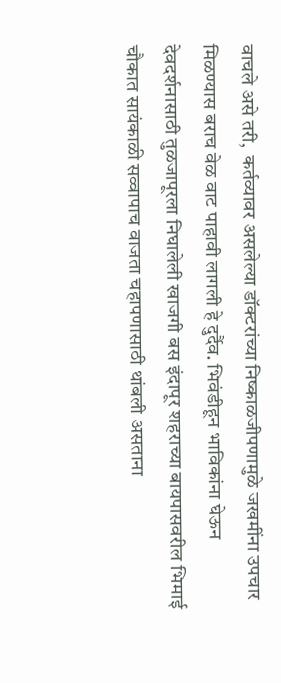वाचले असे तरी,  कर्तव्यावर असलेल्या डॉक्टरांच्या निष्काळजीपणामुळे जखमींना उपचार मिळण्यास बराच वेळ वाट पाहावी लागली हे दुर्दैव. भिवंडीहून भाविकांना घेऊन देवदर्शनासाठी तुळजापूरला निघालेली खाजगी बस इंदापूर शहराच्या बायपासवरील भिमाई चौकात सायंकाळी सव्वापाच वाजता चहापणासाठी थांबली असताना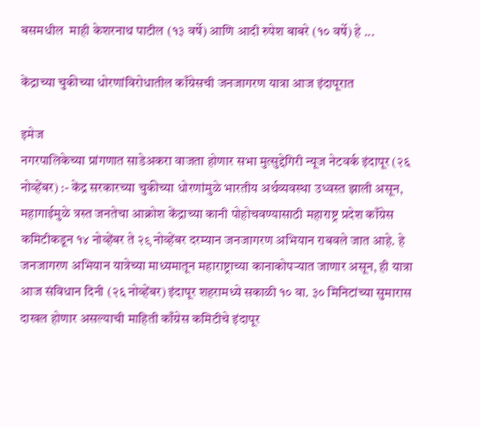बसमधील  माही केशरनाथ पाटील (१३ वर्षे) आणि आदी रुपेश बाबरे (१० वर्षे) हे ...

केंद्राच्या चुकीच्या धोरणांविरोधातील काँग्रेसची जनजागरण यात्रा आज इंदापूरात

इमेज
नगरपालिकेच्या प्रांगणात साडेअकरा वाजता होणार सभा मुत्सुद्देगिरी न्यूज नेटवर्क इंदापूर (२६ नोव्हेंबर) :- केंद्र सरकारच्या चुकीच्या धोरणांमुळे भारतीय अर्थव्यवस्था उध्वस्त झाली असून, महागाईमुळे त्रस्त जनतेचा आक्रोश केंद्राच्या कानी पोहोचवण्यासाठी महाराष्ट्र प्रदेश काँग्रेस कमिटीकडून १४ नोव्हेंबर ते २९ नोव्हेंबर दरम्यान जनजागरण अभियान राबवले जात आहे. हे जनजागरण अभियान यात्रेच्या माध्यमातून महाराष्ट्राच्या कानाकोपऱ्यात जाणार असून, ही यात्रा आज संविधान दिनी (२६ नोव्हेंबर) इंदापूर शहरामध्ये सकाळी १० वा. ३० मिनिटांच्या सुमारास दाखल होणार असल्याची माहिती काँग्रेस कमिटीचे इंदापूर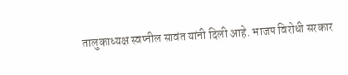तालुकाध्यक्ष स्वप्नील सावंत यांनी दिली आहे. भाजप विरोधी सरकार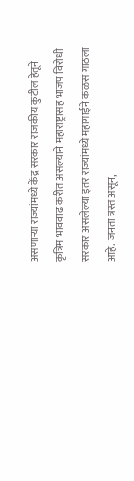असणाऱ्या राज्यांमध्ये केंद्र सरकार राजकीय कुटील हेतूने कृत्रिम भाववाढ करीत असल्याने महाराष्ट्रासह भाजप विरोधी सरकार असलेल्या इतर राज्यांमध्ये महागाईने कळस गाठला आहे. जनता त्रस्त असून,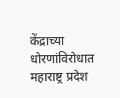केंद्राच्या धोरणांविरोधात महाराष्ट्र प्रदेश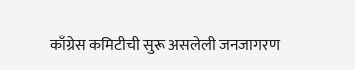काँग्रेस कमिटीची सुरू असलेली जनजागरण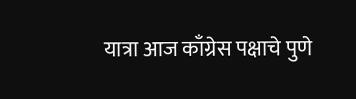यात्रा आज काँग्रेस पक्षाचे पुणे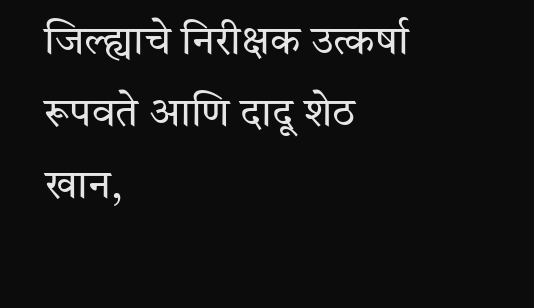जिल्ह्याचे निरीक्षक उत्कर्षा रूपवते आणि दादू शेठ खान,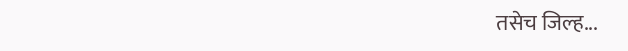तसेच जिल्ह...